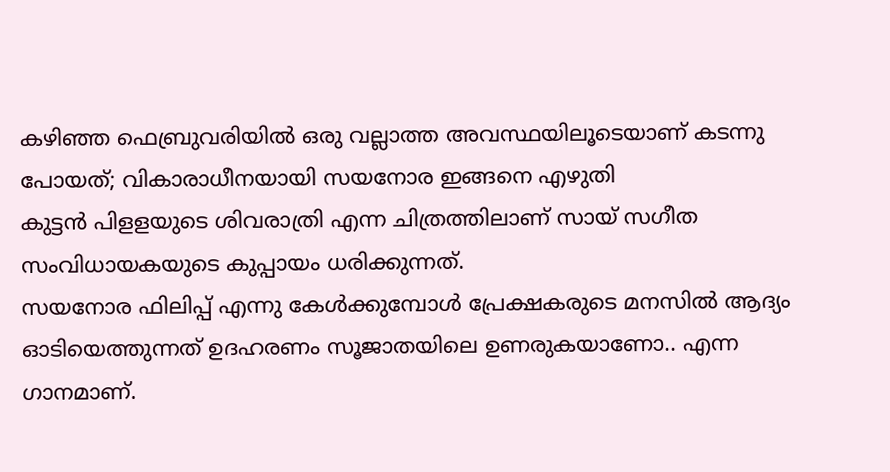കഴിഞ്ഞ ഫെബ്രുവരിയിൽ ഒരു വല്ലാത്ത അവസ്ഥയിലൂടെയാണ് കടന്നു പോയത്; വികാരാധീനയായി സയനോര ഇങ്ങനെ എഴുതി
കുട്ടൻ പിളളയുടെ ശിവരാത്രി എന്ന ചിത്രത്തിലാണ് സായ് സഗീത സംവിധായകയുടെ കുപ്പായം ധരിക്കുന്നത്.
സയനോര ഫിലിപ്പ് എന്നു കേൾക്കുമ്പോൾ പ്രേക്ഷകരുടെ മനസിൽ ആദ്യം ഓടിയെത്തുന്നത് ഉദഹരണം സൂജാതയിലെ ഉണരുകയാണോ.. എന്ന ഗാനമാണ്.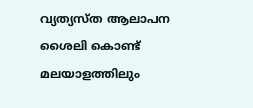വ്യത്യസ്ത ആലാപന ശൈലി കൊണ്ട് മലയാളത്തിലും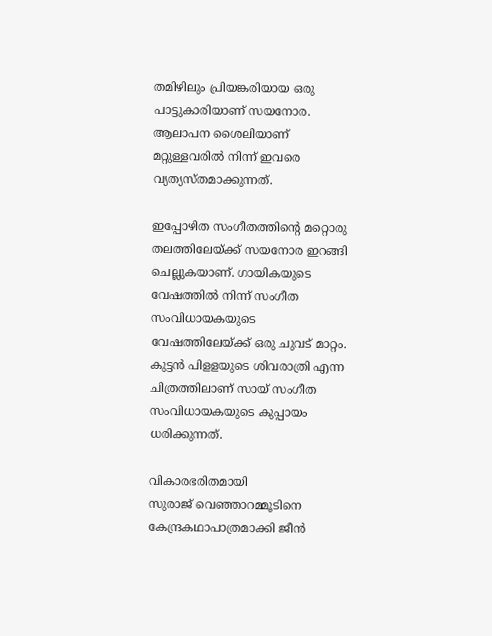തമിഴിലും പ്രിയങ്കരിയായ ഒരു പാട്ടുകാരിയാണ് സയനോര. ആലാപന ശൈലിയാണ് മറ്റുള്ളവരിൽ നിന്ന് ഇവരെ വ്യത്യസ്തമാക്കുന്നത്.

ഇപ്പോഴിത സംഗീതത്തിന്റെ മറ്റൊരു തലത്തിലേയ്ക്ക് സയനോര ഇറങ്ങി ചെല്ലുകയാണ്. ഗായികയുടെ വേഷത്തിൽ നിന്ന് സംഗീത സംവിധായകയുടെ വേഷത്തിലേയ്ക്ക് ഒരു ചുവട് മാറ്റം. കുട്ടൻ പിളളയുടെ ശിവരാത്രി എന്ന ചിത്രത്തിലാണ് സായ് സംഗീത സംവിധായകയുടെ കുപ്പായം ധരിക്കുന്നത്.

വികാരഭരിതമായി
സുരാജ് വെഞ്ഞാറമ്മൂടിനെ കേന്ദ്രകഥാപാത്രമാക്കി ജീൻ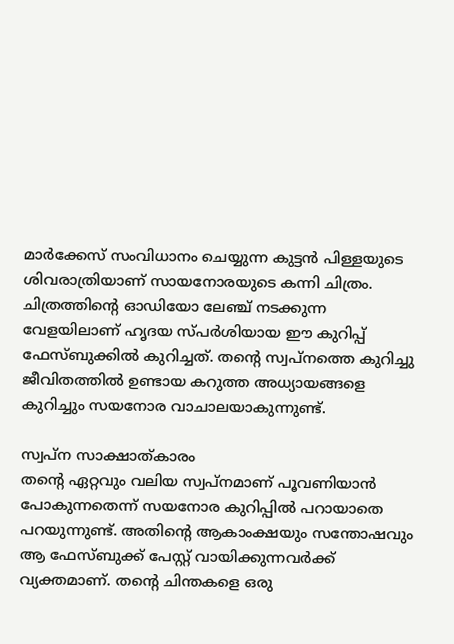മാർക്കേസ് സംവിധാനം ചെയ്യുന്ന കുട്ടൻ പിള്ളയുടെ ശിവരാത്രിയാണ് സായനോരയുടെ കന്നി ചിത്രം. ചിത്രത്തിന്റെ ഓഡിയോ ലേഞ്ച് നടക്കുന്ന വേളയിലാണ് ഹൃദയ സ്പർശിയായ ഈ കുറിപ്പ് ഫേസ്ബുക്കിൽ കുറിച്ചത്. തന്റെ സ്വപ്നത്തെ കുറിച്ചു ജീവിതത്തിൽ ഉണ്ടായ കറുത്ത അധ്യായങ്ങളെ കുറിച്ചും സയനോര വാചാലയാകുന്നുണ്ട്.

സ്വപ്ന സാക്ഷാത്കാരം
തന്റെ ഏറ്റവും വലിയ സ്വപ്നമാണ് പൂവണിയാൻ പോകുന്നതെന്ന് സയനോര കുറിപ്പിൽ പറായാതെ പറയുന്നുണ്ട്. അതിന്റെ ആകാംക്ഷയും സന്തോഷവും ആ ഫേസ്ബുക്ക് പേസ്റ്റ് വായിക്കുന്നവർക്ക് വ്യക്തമാണ്. തന്റെ ചിന്തകളെ ഒരു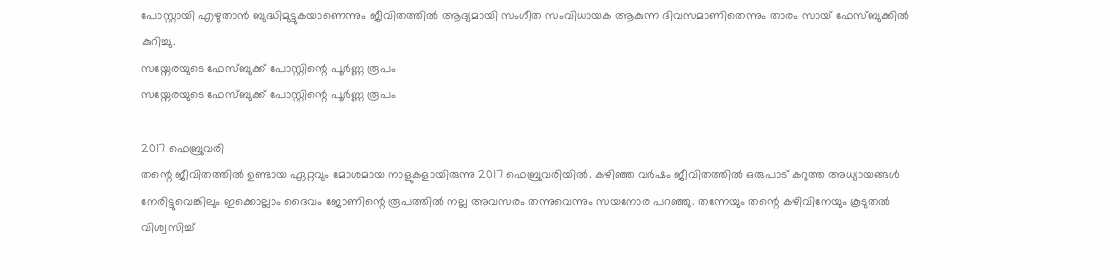പോസ്റ്റായി എഴുതാൻ ബുദ്ധിമുട്ടുകയാണെന്നും ജീവിതത്തിൽ ആദ്യമായി സംഗീത സംവിധായക ആകുന്ന ദിവസമാണിതെന്നും താരം സായ് ഫേസ്ബുക്കിൽ കുറിച്ചു.
സയ്നേരയുടെ ഫേസ്ബുക്ക് പോസ്റ്റിന്റെ പൂർണ്ണ രൂപം
സയ്നേരയുടെ ഫേസ്ബുക്ക് പോസ്റ്റിന്റെ പൂർണ്ണ രൂപം

2017 ഫെബ്രുവരി
തന്റെ ജീവിതത്തിൽ ഉണ്ടായ ഏറ്റവും മോശമായ നാളുകളായിരുന്നു 2017 ഫെബ്രുവരിയിൽ. കഴിഞ്ഞ വർഷം ജീവിതത്തിൽ ഒരുപാട് കറുത്ത അധ്യായങ്ങൾ നേരിട്ടുവെങ്കിലും ഇക്കൊല്ലാം ദൈവം ജോണിന്റെ രൂപത്തിൽ നല്ല അവസരം തന്നുവെന്നും സയനോര പറഞ്ഞു. തന്നേയും തന്റെ കഴിവിനേയും കൂടുതൽ വിശ്വസിച്ച്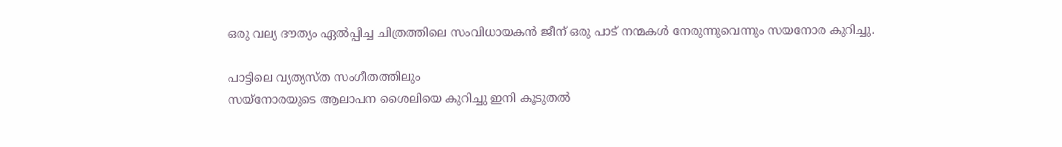ഒരു വല്യ ദൗത്യം ഏൽപ്പിച്ച ചിത്രത്തിലെ സംവിധായകൻ ജീന് ഒരു പാട് നന്മകൾ നേരുന്നുവെന്നും സയനോര കുറിച്ചു.

പാട്ടിലെ വ്യത്യസ്ത സംഗീതത്തിലും
സയ്നോരയുടെ ആലാപന ശൈലിയെ കുറിച്ചു ഇനി കൂടുതൽ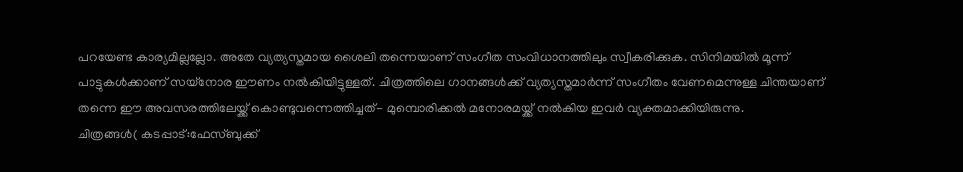പറയേണ്ട കാര്യമില്ലല്ലോ. അതേ വ്യത്യസ്തമായ ശൈലി തന്നെയാണ് സംഗീത സംവിധാനത്തിലും സ്വീകരിക്കുക. സിനിമയിൽ മൂന്ന് പാട്ടുകൾക്കാണ് സയ്നോര ഈണം നൽകിയിട്ടുള്ളത്. ചിത്രത്തിലെ ഗാനങ്ങൾക്ക് വ്യത്യസ്തമാർന്ന് സംഗീതം വേണമെന്നുള്ള ചിന്തയാണ് തന്നെ ഈ അവസരത്തിലേയ്ക്ക് കൊണ്ടുവന്നെത്തിച്ചത്- മുമ്പൊരിക്കൽ മനോരമയ്ക്ക് നൽകിയ ഇവർ വ്യക്തമാക്കിയിരുന്നു.
ചിത്രങ്ങൾ( കടപ്പാട്:ഫേസ്ബുക്ക്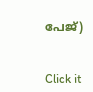പേജ്)


Click it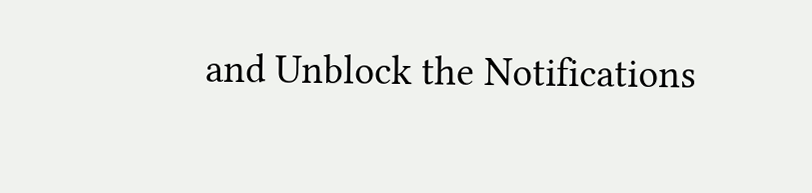and Unblock the Notifications